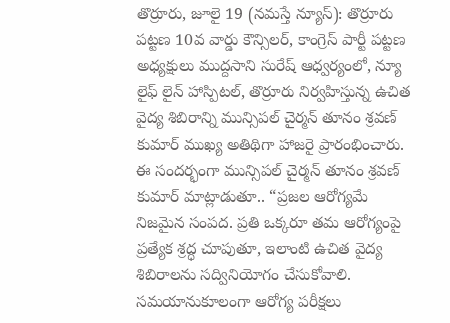తొర్రూరు, జూలై 19 (నమస్తే న్యూస్): తొర్రూరు పట్టణ 10వ వార్డు కౌన్సిలర్, కాంగ్రెస్ పార్టీ పట్టణ అధ్యక్షులు ముద్దసాని సురేష్ ఆధ్వర్యంలో, న్యూ లైఫ్ లైన్ హాస్పిటల్, తొర్రూరు నిర్వహిస్తున్న ఉచిత వైద్య శిబిరాన్ని మున్సిపల్ చైర్మన్ తూనం శ్రవణ్ కుమార్ ముఖ్య అతిథిగా హాజరై ప్రారంభించారు. ఈ సందర్భంగా మున్సిపల్ చైర్మన్ తూనం శ్రవణ్ కుమార్ మాట్లాడుతూ.. “ప్రజల ఆరోగ్యమే నిజమైన సంపద. ప్రతి ఒక్కరూ తమ ఆరోగ్యంపై ప్రత్యేక శ్రద్ధ చూపుతూ, ఇలాంటి ఉచిత వైద్య శిబిరాలను సద్వినియోగం చేసుకోవాలి. సమయానుకూలంగా ఆరోగ్య పరీక్షలు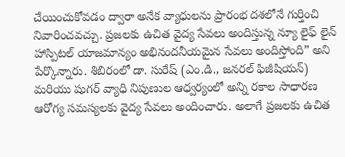చేయించుకోవడం ద్వారా అనేక వ్యాధులను ప్రారంభ దశలోనే గుర్తించి నివారించవచ్చు. ప్రజలకు ఉచిత వైద్య సేవలు అందిస్తున్న న్యూ లైఫ్ లైన్ హాస్పిటల్ యాజమాన్యం అభినందనీయమైన సేవలు అందిస్తోంది” అని పేర్కొన్నారు. శిబిరంలో డా. సురేష్ (ఎం.డి., జనరల్ ఫిజీషియన్) మరియు షుగర్ వ్యాధి నిపుణుల ఆధ్వర్యంలో అన్ని రకాల సాధారణ ఆరోగ్య సమస్యలకు వైద్య సేవలు అందించారు. అలాగే ప్రజలకు ఉచిత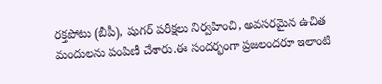రక్తపోటు (బీపీ), షుగర్ పరీక్షలు నిర్వహించి, అవసరమైన ఉచిత మందులను పంపిణీ చేశారు.ఈ సందర్భంగా ప్రజలందరూ ఇలాంటి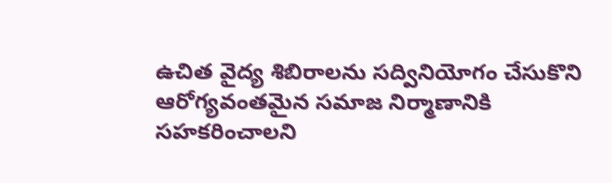ఉచిత వైద్య శిబిరాలను సద్వినియోగం చేసుకొని ఆరోగ్యవంతమైన సమాజ నిర్మాణానికి సహకరించాలని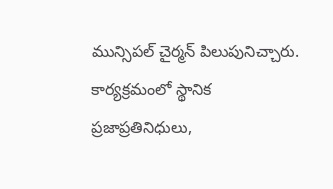మున్సిపల్ చైర్మన్ పిలుపునిచ్చారు. కార్యక్రమంలో స్థానిక ప్రజాప్రతినిధులు,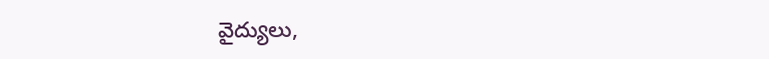వైద్యులు,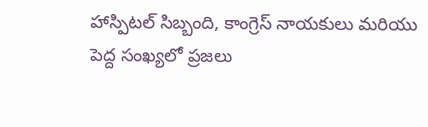హాస్పిటల్ సిబ్బంది, కాంగ్రెస్ నాయకులు మరియు పెద్ద సంఖ్యలో ప్రజలు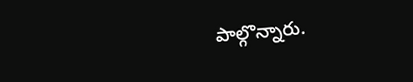పాల్గొన్నారు.